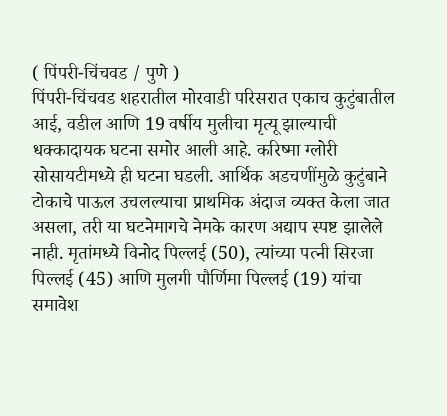( पिंपरी-चिंचवड / पुणे )
पिंपरी-चिंचवड शहरातील मोरवाडी परिसरात एकाच कुटुंबातील आई, वडील आणि 19 वर्षीय मुलीचा मृत्यू झाल्याची धक्कादायक घटना समोर आली आहे. करिष्मा ग्लोरी सोसायटीमध्ये ही घटना घडली. आर्थिक अडचणींमुळे कुटुंबाने टोकाचे पाऊल उचलल्याचा प्राथमिक अंदाज व्यक्त केला जात असला, तरी या घटनेमागचे नेमके कारण अद्याप स्पष्ट झालेले नाही. मृतांमध्ये विनोद पिल्लई (50), त्यांच्या पत्नी सिरजा पिल्लई (45) आणि मुलगी पौर्णिमा पिल्लई (19) यांचा समावेश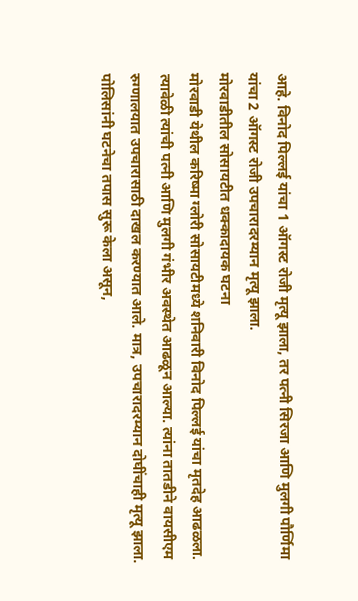आहे. विनोद पिल्लई यांचा 1 ऑगस्ट रोजी मृत्यू झाला, तर पत्नी सिरजा आणि मुलगी पौर्णिमा यांचा 2 ऑगस्ट रोजी उपचारादरम्यान मृत्यू झाला.
मोरवाडीतील सोसायटीत धक्कादायक घटना
मोरवाडी येथील करिष्मा ग्लोरी सोसायटीमध्ये शनिवारी विनोद पिल्लई यांचा मृतदेह आढळला. त्यावेळी त्यांची पत्नी आणि मुलगी गंभीर अवस्थेत आढळून आल्या. त्यांना तातडीने वायसीएम रुग्णालयात उपचारासाठी दाखल करण्यात आले. मात्र, उपचारादरम्यान दोघींचाही मृत्यू झाला. पोलिसांनी घटनेचा तपास सुरू केला असून,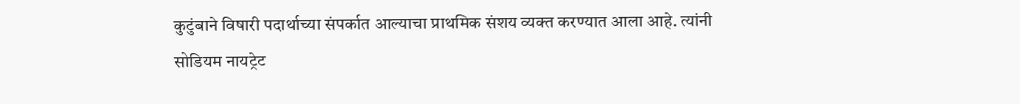कुटुंबाने विषारी पदार्थाच्या संपर्कात आल्याचा प्राथमिक संशय व्यक्त करण्यात आला आहे. त्यांनी सोडियम नायट्रेट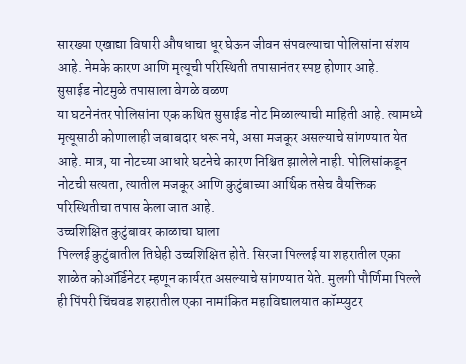सारख्या एखाद्या विषारी औषधाचा धूर घेऊन जीवन संपवल्याचा पोलिसांना संशय आहे. नेमके कारण आणि मृत्यूची परिस्थिती तपासानंतर स्पष्ट होणार आहे.
सुसाईड नोटमुळे तपासाला वेगळे वळण
या घटनेनंतर पोलिसांना एक कथित सुसाईड नोट मिळाल्याची माहिती आहे. त्यामध्ये मृत्यूसाठी कोणालाही जबाबदार धरू नये, असा मजकूर असल्याचे सांगण्यात येत आहे. मात्र, या नोटच्या आधारे घटनेचे कारण निश्चित झालेले नाही. पोलिसांकडून नोटची सत्यता, त्यातील मजकूर आणि कुटुंबाच्या आर्थिक तसेच वैयक्तिक परिस्थितीचा तपास केला जात आहे.
उच्चशिक्षित कुटुंबावर काळाचा घाला
पिल्लई कुटुंबातील तिघेही उच्चशिक्षित होते. सिरजा पिल्लई या शहरातील एका शाळेत कोऑर्डिनेटर म्हणून कार्यरत असल्याचे सांगण्यात येते. मुलगी पौर्णिमा पिल्ले ही पिंपरी चिंचवड शहरातील एका नामांकित महाविद्यालयात कॉम्प्युटर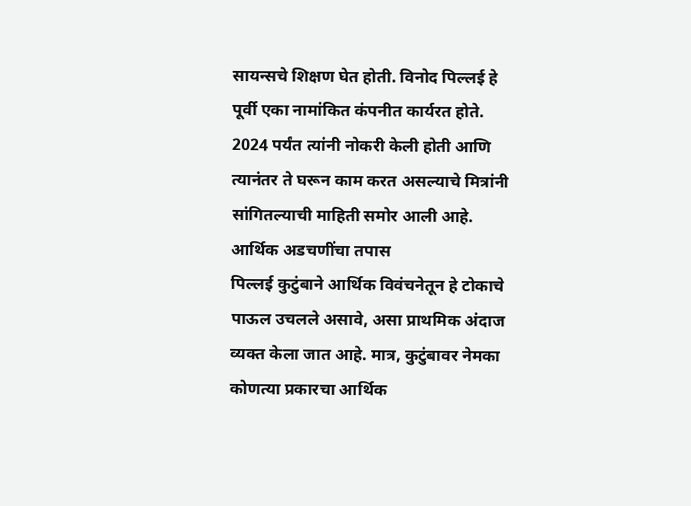सायन्सचे शिक्षण घेत होती. विनोद पिल्लई हे पूर्वी एका नामांकित कंपनीत कार्यरत होते. 2024 पर्यंत त्यांनी नोकरी केली होती आणि त्यानंतर ते घरून काम करत असल्याचे मित्रांनी सांगितल्याची माहिती समोर आली आहे.
आर्थिक अडचणींचा तपास
पिल्लई कुटुंबाने आर्थिक विवंचनेतून हे टोकाचे पाऊल उचलले असावे, असा प्राथमिक अंदाज व्यक्त केला जात आहे. मात्र, कुटुंबावर नेमका कोणत्या प्रकारचा आर्थिक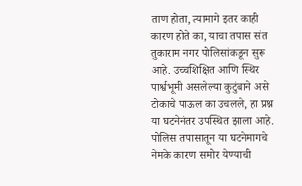ताण होता, त्यामागे इतर काही कारण होते का, याचा तपास संत तुकाराम नगर पोलिसांकडून सुरू आहे. उच्चशिक्षित आणि स्थिर पार्श्वभूमी असलेल्या कुटुंबाने असे टोकाचे पाऊल का उचलले, हा प्रश्न या घटनेनंतर उपस्थित झाला आहे. पोलिस तपासातून या घटनेमागचे नेमके कारण समोर येण्याची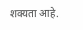शक्यता आहे.